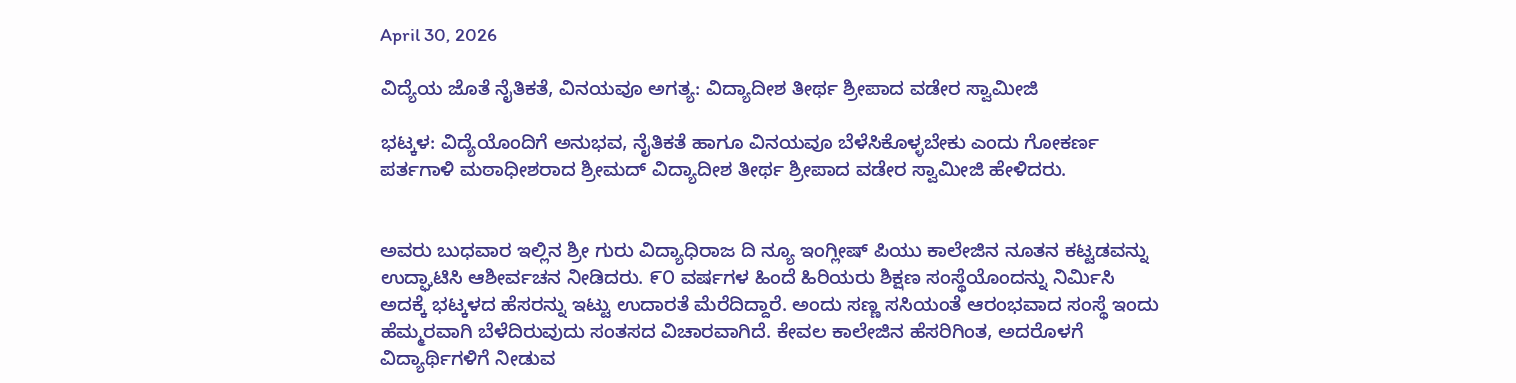April 30, 2026

ವಿದ್ಯೆಯ ಜೊತೆ ನೈತಿಕತೆ, ವಿನಯವೂ ಅಗತ್ಯ: ವಿದ್ಯಾದೀಶ ತೀರ್ಥ ಶ್ರೀಪಾದ ವಡೇರ ಸ್ವಾಮೀಜಿ

ಭಟ್ಕಳ: ವಿದ್ಯೆಯೊಂದಿಗೆ ಅನುಭವ, ನೈತಿಕತೆ ಹಾಗೂ ವಿನಯವೂ ಬೆಳೆಸಿಕೊಳ್ಳಬೇಕು ಎಂದು ಗೋಕರ್ಣ ಪರ್ತಗಾಳಿ ಮಠಾಧೀಶರಾದ ಶ್ರೀಮದ್ ವಿದ್ಯಾದೀಶ ತೀರ್ಥ ಶ್ರೀಪಾದ ವಡೇರ ಸ್ವಾಮೀಜಿ ಹೇಳಿದರು.


ಅವರು ಬುಧವಾರ ಇಲ್ಲಿನ ಶ್ರೀ ಗುರು ವಿದ್ಯಾಧಿರಾಜ ದಿ ನ್ಯೂ ಇಂಗ್ಲೀಷ್ ಪಿಯು ಕಾಲೇಜಿನ ನೂತನ ಕಟ್ಟಡವನ್ನು ಉದ್ಘಾಟಿಸಿ ಆಶೀರ್ವಚನ ನೀಡಿದರು. ೯೦ ವರ್ಷಗಳ ಹಿಂದೆ ಹಿರಿಯರು ಶಿಕ್ಷಣ ಸಂಸ್ಥೆಯೊಂದನ್ನು ನಿರ್ಮಿಸಿ ಅದಕ್ಕೆ ಭಟ್ಕಳದ ಹೆಸರನ್ನು ಇಟ್ಟು ಉದಾರತೆ ಮೆರೆದಿದ್ದಾರೆ. ಅಂದು ಸಣ್ಣ ಸಸಿಯಂತೆ ಆರಂಭವಾದ ಸಂಸ್ಥೆ ಇಂದು ಹೆಮ್ಮರವಾಗಿ ಬೆಳೆದಿರುವುದು ಸಂತಸದ ವಿಚಾರವಾಗಿದೆ. ಕೇವಲ ಕಾಲೇಜಿನ ಹೆಸರಿಗಿಂತ, ಅದರೊಳಗೆ ವಿದ್ಯಾರ್ಥಿಗಳಿಗೆ ನೀಡುವ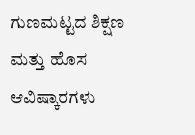ಗುಣಮಟ್ಟದ ಶಿಕ್ಷಣ ಮತ್ತು ಹೊಸ ಆವಿಷ್ಕಾರಗಳು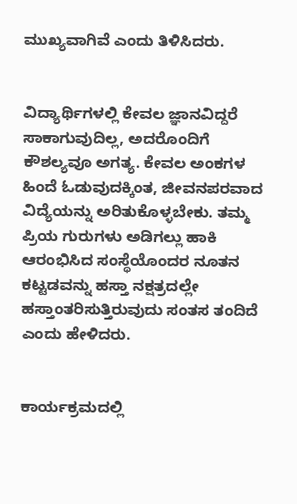ಮುಖ್ಯವಾಗಿವೆ ಎಂದು ತಿಳಿಸಿದರು.


ವಿದ್ಯಾರ್ಥಿಗಳಲ್ಲಿ ಕೇವಲ ಜ್ಞಾನವಿದ್ದರೆ ಸಾಕಾಗುವುದಿಲ್ಲ, ಅದರೊಂದಿಗೆ ಕೌಶಲ್ಯವೂ ಅಗತ್ಯ. ಕೇವಲ ಅಂಕಗಳ ಹಿಂದೆ ಓಡುವುದಕ್ಕಿಂತ, ಜೀವನಪರವಾದ ವಿದ್ಯೆಯನ್ನು ಅರಿತುಕೊಳ್ಳಬೇಕು. ತಮ್ಮ ಪ್ರಿಯ ಗುರುಗಳು ಅಡಿಗಲ್ಲು ಹಾಕಿ ಆರಂಭಿಸಿದ ಸಂಸ್ಥೆಯೊಂದರ ನೂತನ ಕಟ್ಟಡವನ್ನು ಹಸ್ತಾ ನಕ್ಷತ್ರದಲ್ಲೇ ಹಸ್ತಾಂತರಿಸುತ್ತಿರುವುದು ಸಂತಸ ತಂದಿದೆ ಎಂದು ಹೇಳಿದರು.


ಕಾರ್ಯಕ್ರಮದಲ್ಲಿ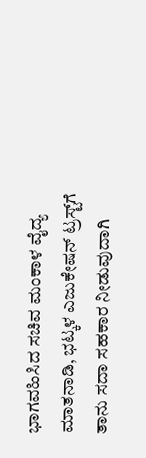ಭಾಗವಹಿಸಿದ ಸಚಿವ ಮಂಕಾಳ ವೈದ್ಯ ಮಾತನಾಡಿ, ಭಟ್ಕಳ ಎಜುಕೇಷನ್ ಟ್ರಸ್ಟ್‌ಗೆ ತಾನು ಸದಾ ಸಹಕಾರ ನೀಡುವುದಾಗಿ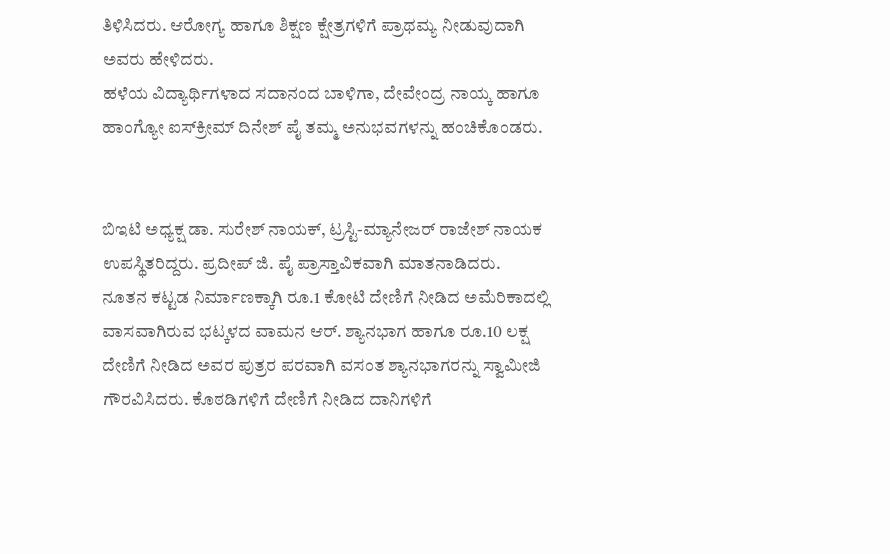ತಿಳಿಸಿದರು. ಆರೋಗ್ಯ ಹಾಗೂ ಶಿಕ್ಷಣ ಕ್ಷೇತ್ರಗಳಿಗೆ ಪ್ರಾಥಮ್ಯ ನೀಡುವುದಾಗಿ ಅವರು ಹೇಳಿದರು.
ಹಳೆಯ ವಿದ್ಯಾರ್ಥಿಗಳಾದ ಸದಾನಂದ ಬಾಳಿಗಾ, ದೇವೇಂದ್ರ ನಾಯ್ಕ ಹಾಗೂ ಹಾಂಗ್ಯೋ ಐಸ್‌ಕ್ರೀಮ್ ದಿನೇಶ್ ಪೈ ತಮ್ಮ ಅನುಭವಗಳನ್ನು ಹಂಚಿಕೊಂಡರು.


ಬಿಇಟಿ ಅಧ್ಯಕ್ಷ ಡಾ. ಸುರೇಶ್ ನಾಯಕ್, ಟ್ರಸ್ಟಿ-ಮ್ಯಾನೇಜರ್ ರಾಜೇಶ್ ನಾಯಕ ಉಪಸ್ಥಿತರಿದ್ದರು. ಪ್ರದೀಪ್ ಜಿ. ಪೈ ಪ್ರಾಸ್ತಾವಿಕವಾಗಿ ಮಾತನಾಡಿದರು.
ನೂತನ ಕಟ್ಟಡ ನಿರ್ಮಾಣಕ್ಕಾಗಿ ರೂ.1 ಕೋಟಿ ದೇಣಿಗೆ ನೀಡಿದ ಅಮೆರಿಕಾದಲ್ಲಿ ವಾಸವಾಗಿರುವ ಭಟ್ಕಳದ ವಾಮನ ಆರ್. ಶ್ಯಾನಭಾಗ ಹಾಗೂ ರೂ.10 ಲಕ್ಷ ದೇಣಿಗೆ ನೀಡಿದ ಅವರ ಪುತ್ರರ ಪರವಾಗಿ ವಸಂತ ಶ್ಯಾನಭಾಗರನ್ನು ಸ್ವಾಮೀಜಿ ಗೌರವಿಸಿದರು. ಕೊಠಡಿಗಳಿಗೆ ದೇಣಿಗೆ ನೀಡಿದ ದಾನಿಗಳಿಗೆ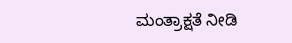ಮಂತ್ರಾಕ್ಷತೆ ನೀಡಿ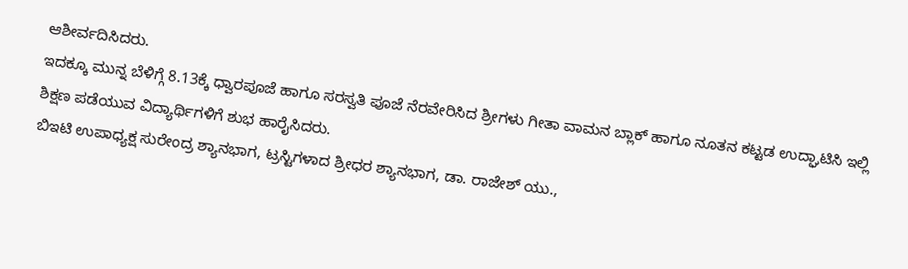ಆಶೀರ್ವದಿಸಿದರು.
ಇದಕ್ಕೂ ಮುನ್ನ ಬೆಳಿಗ್ಗೆ 8.13ಕ್ಕೆ ಧ್ವಾರಪೂಜೆ ಹಾಗೂ ಸರಸ್ವತಿ ಪೂಜೆ ನೆರವೇರಿಸಿದ ಶ್ರೀಗಳು ಗೀತಾ ವಾಮನ ಬ್ಲಾಕ್ ಹಾಗೂ ನೂತನ ಕಟ್ಟಡ ಉದ್ಘಾಟಿಸಿ ಇಲ್ಲಿ ಶಿಕ್ಷಣ ಪಡೆಯುವ ವಿದ್ಯಾರ್ಥಿಗಳಿಗೆ ಶುಭ ಹಾರೈಸಿದರು.
ಬಿಇಟಿ ಉಪಾಧ್ಯಕ್ಷ ಸುರೇಂದ್ರ ಶ್ಯಾನಭಾಗ, ಟ್ರಸ್ಟಿಗಳಾದ ಶ್ರೀಧರ ಶ್ಯಾನಭಾಗ, ಡಾ. ರಾಜೇಶ್ ಯು.,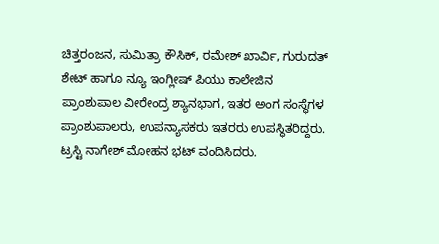ಚಿತ್ತರಂಜನ, ಸುಮಿತ್ರಾ ಕೌಸಿಕ್, ರಮೇಶ್ ಖಾರ್ವಿ, ಗುರುದತ್ ಶೇಟ್ ಹಾಗೂ ನ್ಯೂ ಇಂಗ್ಲೀಷ್ ಪಿಯು ಕಾಲೇಜಿನ ಪ್ರಾಂಶುಪಾಲ ವೀರೇಂದ್ರ ಶ್ಯಾನಭಾಗ, ಇತರ ಅಂಗ ಸಂಸ್ಥೆಗಳ ಪ್ರಾಂಶುಪಾಲರು, ಉಪನ್ಯಾಸಕರು ಇತರರು ಉಪಸ್ಥಿತರಿದ್ದರು. ಟ್ರಸ್ಟಿ ನಾಗೇಶ್ ಮೋಹನ ಭಟ್ ವಂದಿಸಿದರು.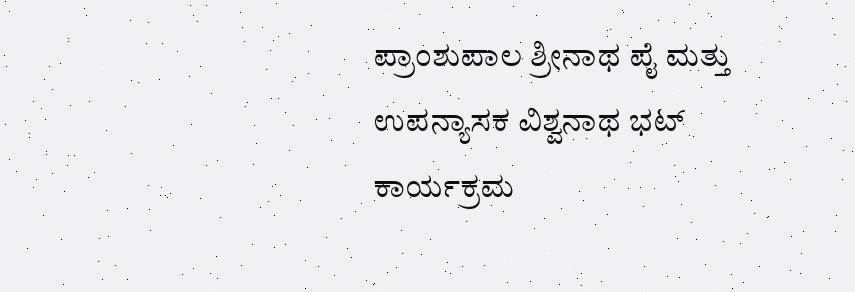ಪ್ರಾಂಶುಪಾಲ ಶ್ರೀನಾಥ ಪೈ ಮತ್ತು ಉಪನ್ಯಾಸಕ ವಿಶ್ವನಾಥ ಭಟ್ ಕಾರ್ಯಕ್ರಮ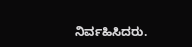ನಿರ್ವಹಿಸಿದರು.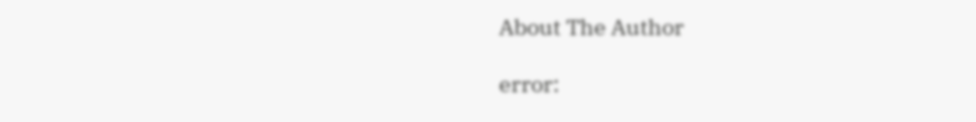About The Author

error: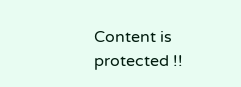Content is protected !!